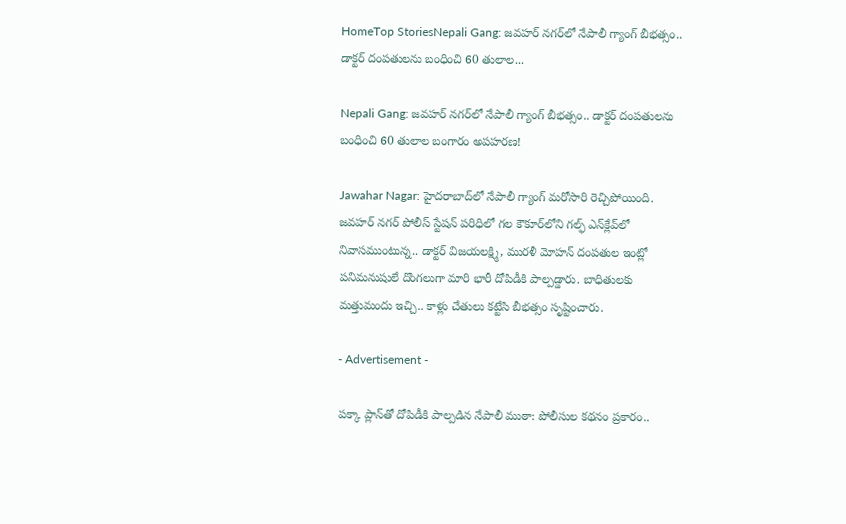HomeTop StoriesNepali Gang: జవహర్ నగర్‌లో నేపాలీ గ్యాంగ్ బీభత్సం.. డాక్టర్ దంపతులను బంధించి 60 తులాల...

Nepali Gang: జవహర్ నగర్‌లో నేపాలీ గ్యాంగ్ బీభత్సం.. డాక్టర్ దంపతులను బంధించి 60 తులాల బంగారం అపహరణ!

Jawahar Nagar: హైదరాబాద్‌లో నేపాలీ గ్యాంగ్ మరోసారి రెచ్చిపోయింది. జవహర్ నగర్ పోలీస్ స్టేషన్ పరిధిలో గల కౌకూర్‌లోని గల్ఫ్ ఎన్‌క్లేవ్‌లో నివాసముంటున్న.. డాక్టర్ విజయలక్ష్మి, మురళీ మోహన్ దంపతుల ఇంట్లో పనిమనుషులే దొంగలుగా మారి భారీ దోపిడీకి పాల్పడ్డారు. బాధితులకు మత్తుమందు ఇచ్చి.. కాళ్లు చేతులు కట్టేసి బీభత్సం సృష్టించారు.

- Advertisement -

పక్కా ప్లాన్‌తో దోపిడీకి పాల్పడిన నేపాలీ ముఠా: పోలీసుల కథనం ప్రకారం..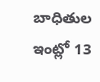బాధితుల ఇంట్లో 13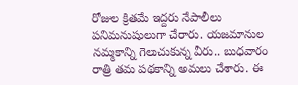రోజుల క్రితమే ఇద్దరు నేపాలీలు పనిమనుషులుగా చేరారు. యజమానుల నమ్మకాన్ని గెలుచుకున్న వీరు.. బుధవారం రాత్రి తమ పథకాన్ని అమలు చేశారు. ఈ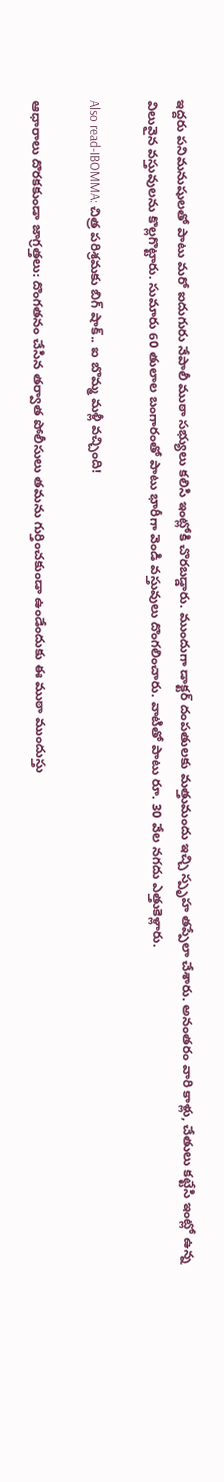ఇద్దరు పనిమనుషులతో పాటు మరో ఐదుగురు నేపాలీ ముఠా సభ్యులు కలిసి ఇంట్లోకి చొరబడ్డారు. ముందుగా డాక్టర్‌ దంపతులకు మత్తుమందు ఇచ్చి స్పృహ తప్పేలా చేశారు. అనంతరం వారి కాళ్లు, చేతులు కట్టేసి ఇంట్లో ఉన్న విలువైన వస్తువులను కొల్లగొట్టారు. సుమారు 60 తులాల బంగారంతో పాటు భారీగా వెండి వస్తువులు దొంగలించారు. వాటితో పాటు రూ. 30 వేల నగదు ఎత్తుకెళ్లారు.

Also read-IBOMMA: చిత్ర పరిశ్రమకు బిగ్‌ షాక్‌.. ఐ బొమ్మ మళ్లీ వచ్చింది!

ఆధారాలు దొరకకుండా జాగ్రత్తలు: దొంగతనం చేసిన తర్వాత పోలీసులు తమను గుర్తించకుండా ఉండేందుకు ఈ ముఠా ముందుస్తు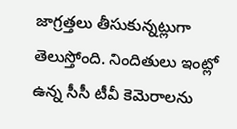జాగ్రత్తలు తీసుకున్నట్లుగా తెలుస్తోంది. నిందితులు ఇంట్లో ఉన్న సీసీ టీవీ కెమెరాలను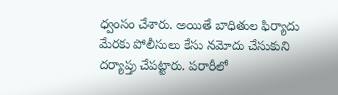ధ్వంసం చేశారు. అయితే బాధితుల ఫిర్యాదు మేరకు పోలీసులు కేసు నమోదు చేసుకుని దర్యాప్తు చేపట్టారు. పరారీలో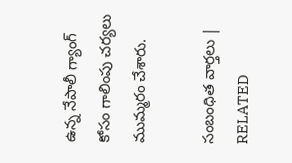ఉన్న నేపాలీ గ్యాంగ్ కోసం గాలింపు చర్యలు ముమ్మరం చేశారు.

సంబంధిత వార్తలు | RELATED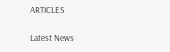ARTICLES

Latest News